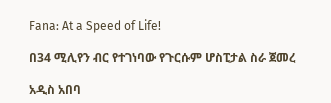Fana: At a Speed of Life!

በ34 ሚሊየን ብር የተገነባው የጉርሱም ሆስፒታል ስራ ጀመረ

አዲስ አበባ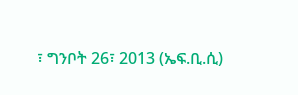፣ ግንቦት 26፣ 2013 (ኤፍ.ቢ.ሲ)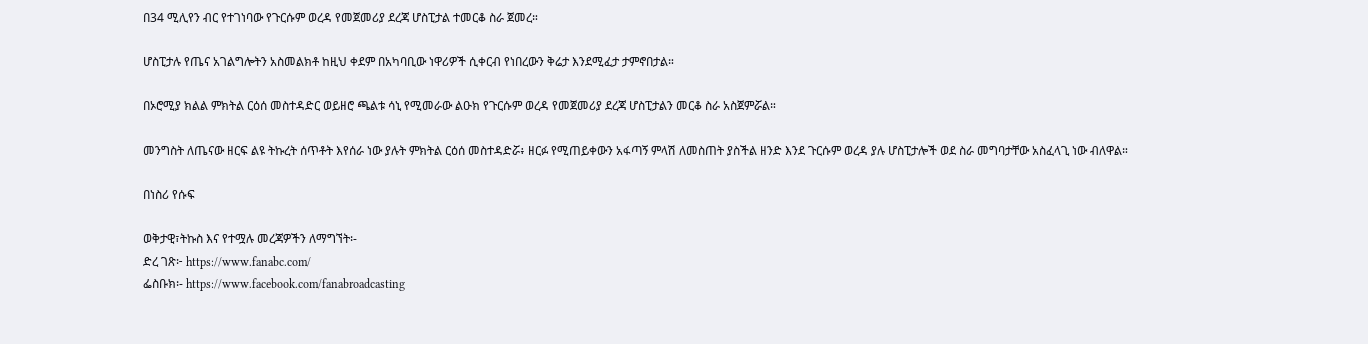በ34 ሚሊየን ብር የተገነባው የጉርሱም ወረዳ የመጀመሪያ ደረጃ ሆስፒታል ተመርቆ ስራ ጀመረ።

ሆስፒታሉ የጤና አገልግሎትን አስመልክቶ ከዚህ ቀደም በአካባቢው ነዋሪዎች ሲቀርብ የነበረውን ቅሬታ እንደሚፈታ ታምኖበታል።

በኦሮሚያ ክልል ምክትል ርዕሰ መስተዳድር ወይዘሮ ጫልቱ ሳኒ የሚመራው ልዑክ የጉርሱም ወረዳ የመጀመሪያ ደረጃ ሆስፒታልን መርቆ ስራ አስጀምሯል።

መንግስት ለጤናው ዘርፍ ልዩ ትኩረት ሰጥቶት እየሰራ ነው ያሉት ምክትል ርዕሰ መስተዳድሯ፥ ዘርፉ የሚጠይቀውን አፋጣኝ ምላሽ ለመስጠት ያስችል ዘንድ እንደ ጉርሱም ወረዳ ያሉ ሆስፒታሎች ወደ ስራ መግባታቸው አስፈላጊ ነው ብለዋል።

በነስሪ የሱፍ

ወቅታዊ፣ትኩስ እና የተሟሉ መረጃዎችን ለማግኘት፡-
ድረ ገጽ፦ https://www.fanabc.com/
ፌስቡክ፡- https://www.facebook.com/fanabroadcasting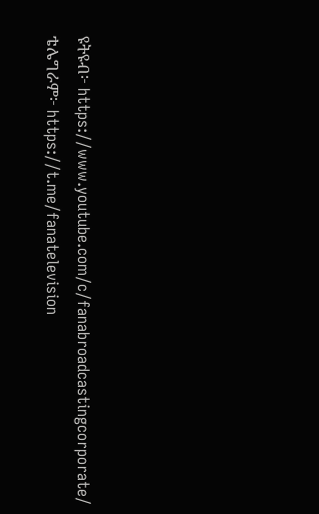ዩትዩብ፦ https://www.youtube.com/c/fanabroadcastingcorporate/
ቴሌግራም፦ https://t.me/fanatelevision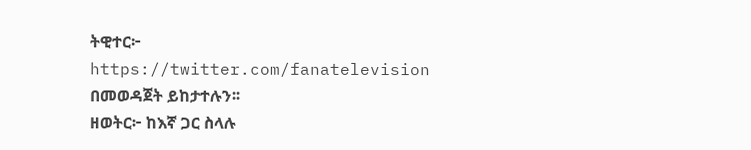ትዊተር፦ https://twitter.com/fanatelevision በመወዳጀት ይከታተሉን፡፡
ዘወትር፦ ከእኛ ጋር ስላሉ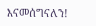እናመሰግናለን!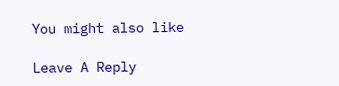You might also like

Leave A Reply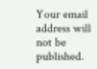Your email address will not be published.